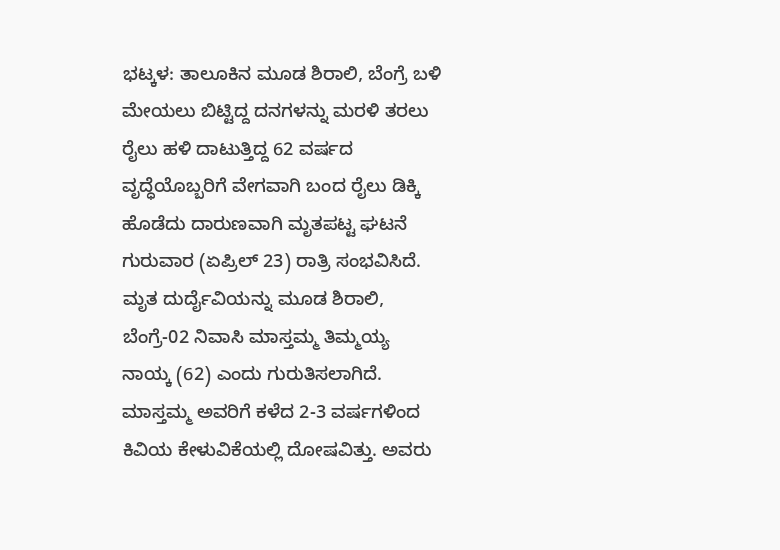ಭಟ್ಕಳ: ತಾಲೂಕಿನ ಮೂಡ ಶಿರಾಲಿ, ಬೆಂಗ್ರೆ ಬಳಿ ಮೇಯಲು ಬಿಟ್ಟಿದ್ದ ದನಗಳನ್ನು ಮರಳಿ ತರಲು ರೈಲು ಹಳಿ ದಾಟುತ್ತಿದ್ದ 62 ವರ್ಷದ ವೃದ್ಧೆಯೊಬ್ಬರಿಗೆ ವೇಗವಾಗಿ ಬಂದ ರೈಲು ಡಿಕ್ಕಿ ಹೊಡೆದು ದಾರುಣವಾಗಿ ಮೃತಪಟ್ಟ ಘಟನೆ ಗುರುವಾರ (ಏಪ್ರಿಲ್ 23) ರಾತ್ರಿ ಸಂಭವಿಸಿದೆ. ಮೃತ ದುರ್ದೈವಿಯನ್ನು ಮೂಡ ಶಿರಾಲಿ, ಬೆಂಗ್ರೆ-02 ನಿವಾಸಿ ಮಾಸ್ತಮ್ಮ ತಿಮ್ಮಯ್ಯ ನಾಯ್ಕ (62) ಎಂದು ಗುರುತಿಸಲಾಗಿದೆ.
ಮಾಸ್ತಮ್ಮ ಅವರಿಗೆ ಕಳೆದ 2-3 ವರ್ಷಗಳಿಂದ ಕಿವಿಯ ಕೇಳುವಿಕೆಯಲ್ಲಿ ದೋಷವಿತ್ತು. ಅವರು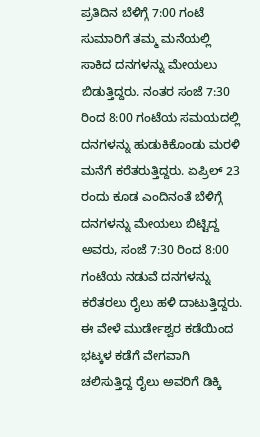ಪ್ರತಿದಿನ ಬೆಳಿಗ್ಗೆ 7:00 ಗಂಟೆ ಸುಮಾರಿಗೆ ತಮ್ಮ ಮನೆಯಲ್ಲಿ ಸಾಕಿದ ದನಗಳನ್ನು ಮೇಯಲು ಬಿಡುತ್ತಿದ್ದರು. ನಂತರ ಸಂಜೆ 7:30 ರಿಂದ 8:00 ಗಂಟೆಯ ಸಮಯದಲ್ಲಿ ದನಗಳನ್ನು ಹುಡುಕಿಕೊಂಡು ಮರಳಿ ಮನೆಗೆ ಕರೆತರುತ್ತಿದ್ದರು. ಏಪ್ರಿಲ್ 23 ರಂದು ಕೂಡ ಎಂದಿನಂತೆ ಬೆಳಿಗ್ಗೆ ದನಗಳನ್ನು ಮೇಯಲು ಬಿಟ್ಟಿದ್ದ ಅವರು, ಸಂಜೆ 7:30 ರಿಂದ 8:00 ಗಂಟೆಯ ನಡುವೆ ದನಗಳನ್ನು ಕರೆತರಲು ರೈಲು ಹಳಿ ದಾಟುತ್ತಿದ್ದರು. ಈ ವೇಳೆ ಮುರ್ಡೇಶ್ವರ ಕಡೆಯಿಂದ ಭಟ್ಕಳ ಕಡೆಗೆ ವೇಗವಾಗಿ ಚಲಿಸುತ್ತಿದ್ದ ರೈಲು ಅವರಿಗೆ ಡಿಕ್ಕಿ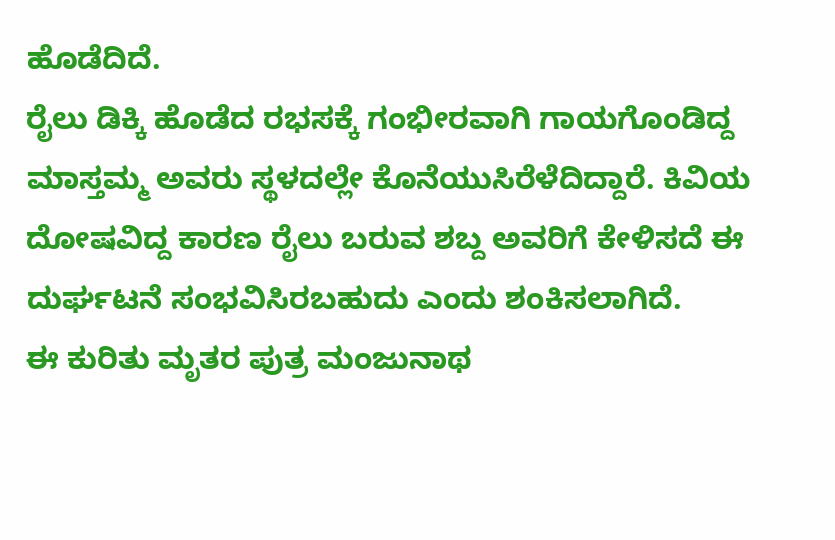ಹೊಡೆದಿದೆ.
ರೈಲು ಡಿಕ್ಕಿ ಹೊಡೆದ ರಭಸಕ್ಕೆ ಗಂಭೀರವಾಗಿ ಗಾಯಗೊಂಡಿದ್ದ ಮಾಸ್ತಮ್ಮ ಅವರು ಸ್ಥಳದಲ್ಲೇ ಕೊನೆಯುಸಿರೆಳೆದಿದ್ದಾರೆ. ಕಿವಿಯ ದೋಷವಿದ್ದ ಕಾರಣ ರೈಲು ಬರುವ ಶಬ್ದ ಅವರಿಗೆ ಕೇಳಿಸದೆ ಈ ದುರ್ಘಟನೆ ಸಂಭವಿಸಿರಬಹುದು ಎಂದು ಶಂಕಿಸಲಾಗಿದೆ.
ಈ ಕುರಿತು ಮೃತರ ಪುತ್ರ ಮಂಜುನಾಥ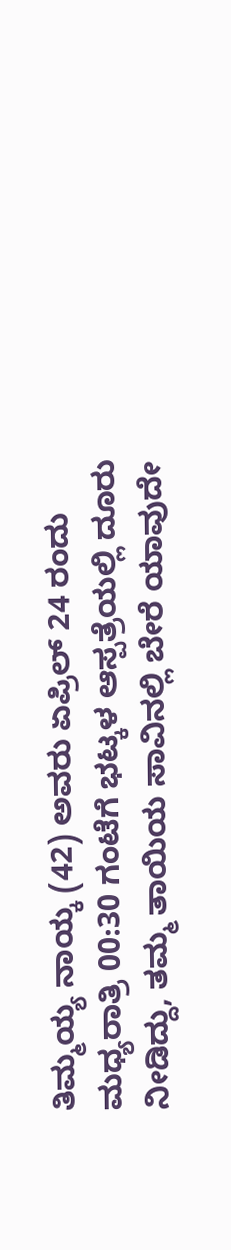ತಿಮ್ಮಯ್ಯ ನಾಯ್ಕ (42) ಅವರು ಏಪ್ರಿಲ್ 24 ರಂದು ಮಧ್ಯರಾತ್ರಿ 00:30 ಗಂಟೆಗೆ ಭಟ್ಕಳ ಆಸ್ಪತ್ರೆಯಲ್ಲಿ ದೂರು ನೀಡಿದ್ದು, ತಮ್ಮ ತಾಯಿಯ ಸಾವಿನಲ್ಲಿ ಬೇರೆ ಯಾವುದೇ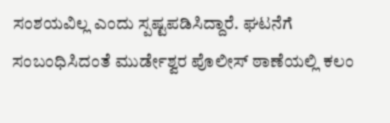ಸಂಶಯವಿಲ್ಲ ಎಂದು ಸ್ಪಷ್ಟಪಡಿಸಿದ್ದಾರೆ. ಘಟನೆಗೆ ಸಂಬಂಧಿಸಿದಂತೆ ಮುರ್ಡೇಶ್ವರ ಪೊಲೀಸ್ ಠಾಣೆಯಲ್ಲಿ ಕಲಂ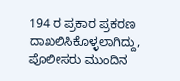194 ರ ಪ್ರಕಾರ ಪ್ರಕರಣ ದಾಖಲಿಸಿಕೊಳ್ಳಲಾಗಿದ್ದು, ಪೊಲೀಸರು ಮುಂದಿನ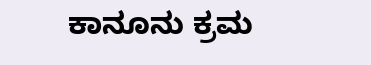ಕಾನೂನು ಕ್ರಮ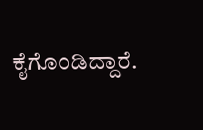ಕೈಗೊಂಡಿದ್ದಾರೆ.